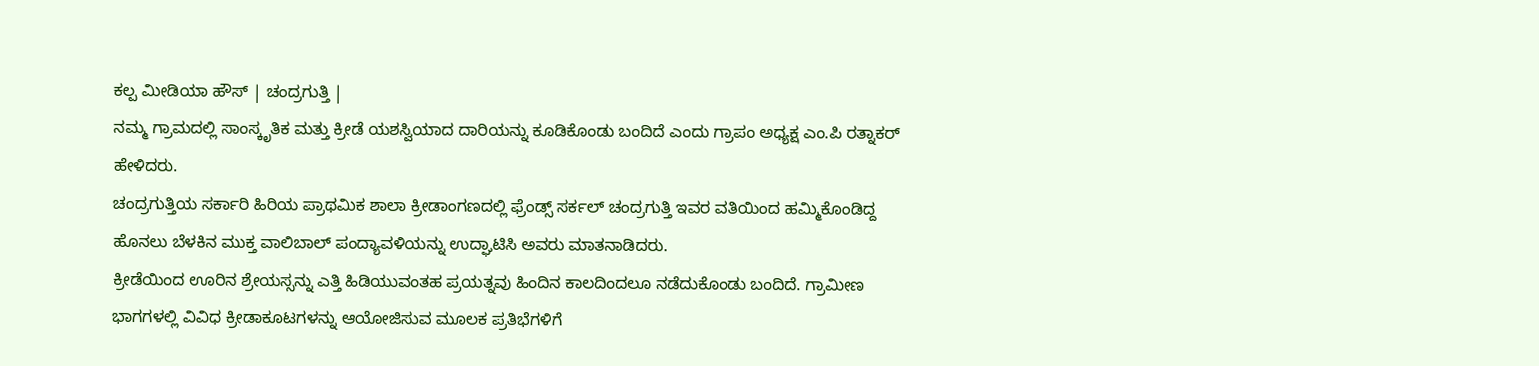ಕಲ್ಪ ಮೀಡಿಯಾ ಹೌಸ್ | ಚಂದ್ರಗುತ್ತಿ |
ನಮ್ಮ ಗ್ರಾಮದಲ್ಲಿ ಸಾಂಸ್ಕೃತಿಕ ಮತ್ತು ಕ್ರೀಡೆ ಯಶಸ್ವಿಯಾದ ದಾರಿಯನ್ನು ಕೂಡಿಕೊಂಡು ಬಂದಿದೆ ಎಂದು ಗ್ರಾಪಂ ಅಧ್ಯಕ್ಷ ಎಂ.ಪಿ ರತ್ನಾಕರ್ ಹೇಳಿದರು.
ಚಂದ್ರಗುತ್ತಿಯ ಸರ್ಕಾರಿ ಹಿರಿಯ ಪ್ರಾಥಮಿಕ ಶಾಲಾ ಕ್ರೀಡಾಂಗಣದಲ್ಲಿ ಫ್ರೆಂಡ್ಸ್ ಸರ್ಕಲ್ ಚಂದ್ರಗುತ್ತಿ ಇವರ ವತಿಯಿಂದ ಹಮ್ಮಿಕೊಂಡಿದ್ದ ಹೊನಲು ಬೆಳಕಿನ ಮುಕ್ತ ವಾಲಿಬಾಲ್ ಪಂದ್ಯಾವಳಿಯನ್ನು ಉದ್ಘಾಟಿಸಿ ಅವರು ಮಾತನಾಡಿದರು.
ಕ್ರೀಡೆಯಿಂದ ಊರಿನ ಶ್ರೇಯಸ್ಸನ್ನು ಎತ್ತಿ ಹಿಡಿಯುವಂತಹ ಪ್ರಯತ್ನವು ಹಿಂದಿನ ಕಾಲದಿಂದಲೂ ನಡೆದುಕೊಂಡು ಬಂದಿದೆ. ಗ್ರಾಮೀಣ ಭಾಗಗಳಲ್ಲಿ ವಿವಿಧ ಕ್ರೀಡಾಕೂಟಗಳನ್ನು ಆಯೋಜಿಸುವ ಮೂಲಕ ಪ್ರತಿಭೆಗಳಿಗೆ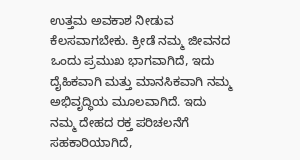ಉತ್ತಮ ಅವಕಾಶ ನೀಡುವ ಕೆಲಸವಾಗಬೇಕು. ಕ್ರೀಡೆ ನಮ್ಮ ಜೀವನದ ಒಂದು ಪ್ರಮುಖ ಭಾಗವಾಗಿದೆ, ಇದು ದೈಹಿಕವಾಗಿ ಮತ್ತು ಮಾನಸಿಕವಾಗಿ ನಮ್ಮ ಅಭಿವೃದ್ಧಿಯ ಮೂಲವಾಗಿದೆ. ಇದು ನಮ್ಮ ದೇಹದ ರಕ್ತ ಪರಿಚಲನೆಗೆ ಸಹಕಾರಿಯಾಗಿದೆ,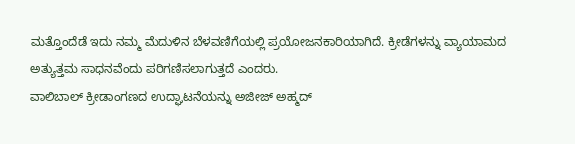ಮತ್ತೊಂದೆಡೆ ಇದು ನಮ್ಮ ಮೆದುಳಿನ ಬೆಳವಣಿಗೆಯಲ್ಲಿ ಪ್ರಯೋಜನಕಾರಿಯಾಗಿದೆ. ಕ್ರೀಡೆಗಳನ್ನು ವ್ಯಾಯಾಮದ ಅತ್ಯುತ್ತಮ ಸಾಧನವೆಂದು ಪರಿಗಣಿಸಲಾಗುತ್ತದೆ ಎಂದರು.
ವಾಲಿಬಾಲ್ ಕ್ರೀಡಾಂಗಣದ ಉದ್ಘಾಟನೆಯನ್ನು ಅಜೀಜ್ ಅಹ್ಮದ್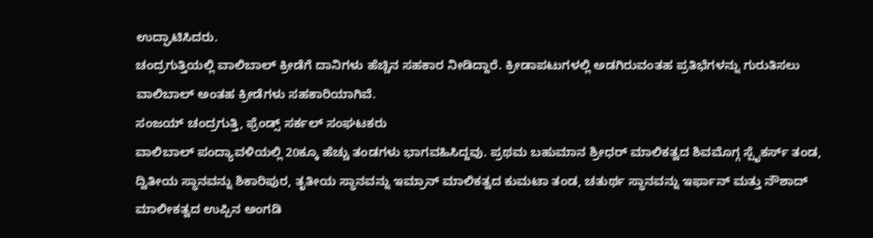ಉದ್ಘಾಟಿಸಿದರು.
ಚಂದ್ರಗುತ್ತಿಯಲ್ಲಿ ವಾಲಿಬಾಲ್ ಕ್ರೀಡೆಗೆ ದಾನಿಗಳು ಹೆಚ್ಚಿನ ಸಹಕಾರ ನೀಡಿದ್ದಾರೆ. ಕ್ರೀಡಾಪಟುಗಳಲ್ಲಿ ಅಡಗಿರುವಂತಹ ಪ್ರತಿಭೆಗಳನ್ನು ಗುರುತಿಸಲು ವಾಲಿಬಾಲ್ ಅಂತಹ ಕ್ರೀಡೆಗಳು ಸಹಕಾರಿಯಾಗಿವೆ.
ಸಂಜಯ್ ಚಂದ್ರಗುತ್ತಿ, ಫ್ರೆಂಡ್ಸ್ ಸರ್ಕಲ್ ಸಂಘಟಕರು
ವಾಲಿಬಾಲ್ ಪಂದ್ಯಾವಳಿಯಲ್ಲಿ 20ಕ್ಕೂ ಹೆಚ್ಚು ತಂಡಗಳು ಭಾಗವಹಿಸಿದ್ದವು. ಪ್ರಥಮ ಬಹುಮಾನ ಶ್ರೀಧರ್ ಮಾಲಿಕತ್ವದ ಶಿವಮೊಗ್ಗ ಸ್ಪೈಕರ್ಸ್ ತಂಡ, ದ್ವಿತೀಯ ಸ್ಥಾನವನ್ನು ಶಿಕಾರಿಪುರ, ತೃತೀಯ ಸ್ಥಾನವನ್ನು ಇಮ್ರಾನ್ ಮಾಲಿಕತ್ವದ ಕುಮಟಾ ತಂಡ, ಚತುರ್ಥ ಸ್ಥಾನವನ್ನು ಇರ್ಫಾನ್ ಮತ್ತು ನೌಶಾದ್ ಮಾಲೀಕತ್ವದ ಉಪ್ಪಿನ ಅಂಗಡಿ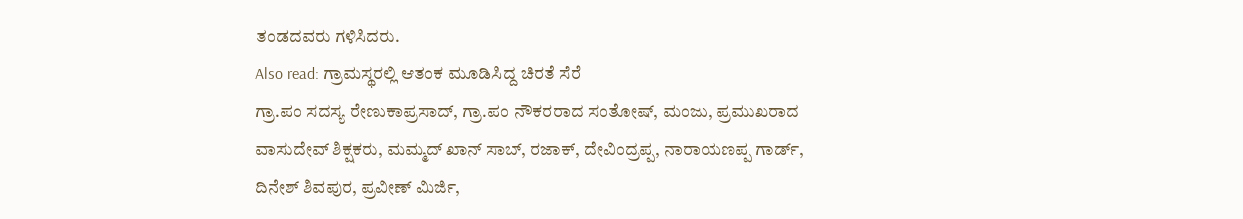ತಂಡದವರು ಗಳಿಸಿದರು.
Also read: ಗ್ರಾಮಸ್ಥರಲ್ಲಿ ಆತಂಕ ಮೂಡಿಸಿದ್ದ ಚಿರತೆ ಸೆರೆ
ಗ್ರಾ.ಪಂ ಸದಸ್ಯ ರೇಣುಕಾಪ್ರಸಾದ್, ಗ್ರಾ.ಪಂ ನೌಕರರಾದ ಸಂತೋಷ್, ಮಂಜು, ಪ್ರಮುಖರಾದ ವಾಸುದೇವ್ ಶಿಕ್ಷಕರು, ಮಮ್ಮದ್ ಖಾನ್ ಸಾಬ್, ರಜಾಕ್, ದೇವಿಂದ್ರಪ್ಪ, ನಾರಾಯಣಪ್ಪ ಗಾರ್ಡ್, ದಿನೇಶ್ ಶಿವಪುರ, ಪ್ರವೀಣ್ ಮಿರ್ಜಿ,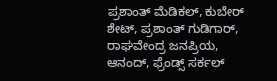ಪ್ರಶಾಂತ್ ಮೆಡಿಕಲ್, ಕುಬೇರ್ ಶೇಟ್, ಪ್ರಶಾಂತ್ ಗುಡಿಗಾರ್, ರಾಘವೇಂದ್ರ ಜನಪ್ರಿಯ, ಆನಂದ್, ಫ್ರೆಂಡ್ಸ್ ಸರ್ಕಲ್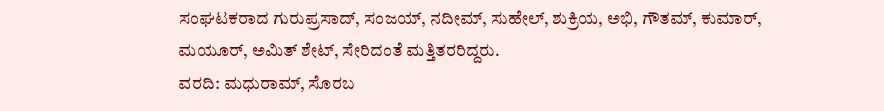ಸಂಘಟಕರಾದ ಗುರುಪ್ರಸಾದ್, ಸಂಜಯ್, ನದೀಮ್, ಸುಹೇಲ್, ಶುಕ್ರಿಯ, ಅಭಿ, ಗೌತಮ್, ಕುಮಾರ್, ಮಯೂರ್, ಅಮಿತ್ ಶೇಟ್, ಸೇರಿದಂತೆ ಮತ್ತಿತರರಿದ್ದರು.
ವರದಿ: ಮಧುರಾಮ್, ಸೊರಬ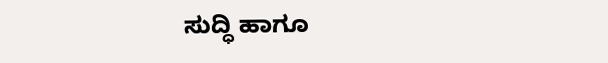ಸುದ್ಧಿ ಹಾಗೂ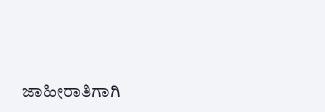ಜಾಹೀರಾತಿಗಾಗಿ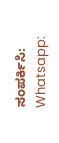ಸಂಪರ್ಕಿಸಿ: Whatsapp: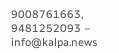9008761663, 9481252093 – info@kalpa.news